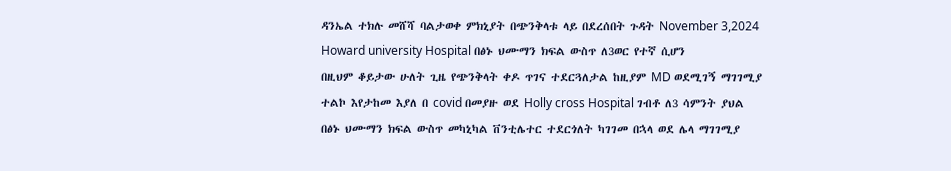ዳንኤል ተክሉ መሸሻ ባልታወቀ ምክኒያት በጭንቅላቱ ላይ በደረሰበት ጉዳት November 3,2024 Howard university Hospital በፅኑ ህሙማን ክፍል ውስጥ ለ3ወር የተኛ ሲሆን
በዚህም ቆይታው ሁለት ጊዜ የጭንቅላት ቀዶ ጥገና ተደርጓለታል ከዚያም MD ወደሚገኝ ማገገሚያ ተልኮ እየታከመ እያለ በ covid በመያዙ ወደ Holly cross Hospital ገብቶ ለ3 ሳምንት ያህል በፅኑ ህሙማን ክፍል ውስጥ መካኒካል ቨንቲሌተር ተደርጎለት ካገገመ በኋላ ወደ ሌላ ማገገሚያ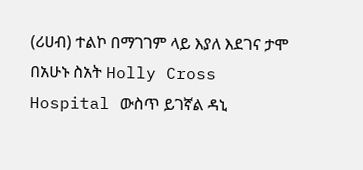(ሪሀብ) ተልኮ በማገገም ላይ እያለ እደገና ታሞ በአሁኑ ስአት Holly Cross Hospital ውስጥ ይገኛል ዳኒ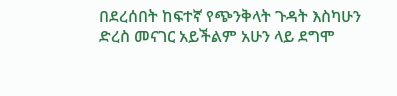በደረሰበት ከፍተኛ የጭንቅላት ጉዳት እስካሁን ድረስ መናገር አይችልም አሁን ላይ ደግሞ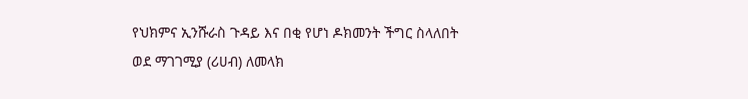የህክምና ኢንሹራስ ጉዳይ እና በቂ የሆነ ዶክመንት ችግር ስላለበት
ወደ ማገገሚያ (ሪሀብ) ለመላክ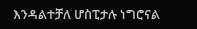እንዳልተቻለ ሆስፒታሉ ነግሮናል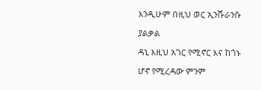እንዲሁም በዚህ ወር ኢንሹራንሱ ያልቃል
ዳኒ እዚህ አገር የሚኖር እና ከጎኑ ሆኖ የሚረዳው ምንም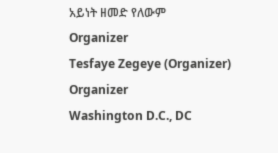አይነት ዘመድ የለውም
Organizer
Tesfaye Zegeye (Organizer)
Organizer
Washington D.C., DC